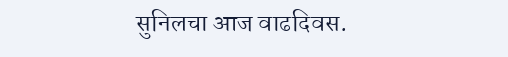सुनिलचा आज वाढदिवस.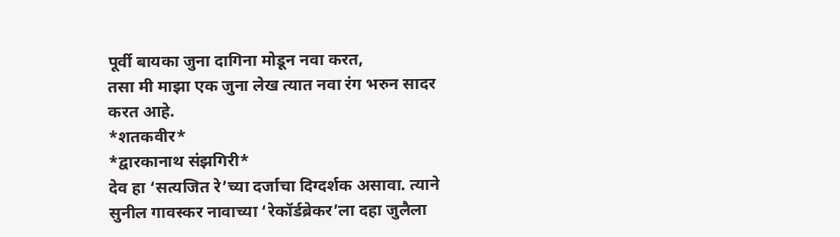पूर्वी बायका जुना दागिना मोडून नवा करत,
तसा मी माझा एक जुना लेख त्यात नवा रंग भरुन सादर करत आहे.
*शतकवीर*
*द्वारकानाथ संझगिरी*
देव हा ‘सत्यजित रे’च्या दर्जाचा दिग्दर्शक असावा. त्याने सुनील गावस्कर नावाच्या ‘रेकॉर्डब्रेकर’ला दहा जुलैला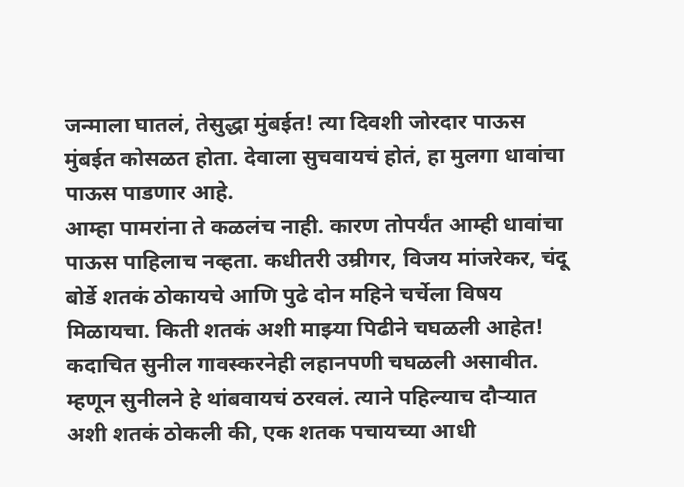जन्माला घातलं, तेसुद्धा मुंबईत! त्या दिवशी जोरदार पाऊस मुंबईत कोसळत होता. देवाला सुचवायचं होतं, हा मुलगा धावांचा पाऊस पाडणार आहे.
आम्हा पामरांना ते कळलंच नाही. कारण तोपर्यंत आम्ही धावांचा पाऊस पाहिलाच नव्हता. कधीतरी उम्रीगर, विजय मांजरेकर, चंदू बोर्डे शतकं ठोकायचे आणि पुढे दोन महिने चर्चेला विषय मिळायचा. किती शतकं अशी माझ्या पिढीने चघळली आहेत! कदाचित सुनील गावस्करनेही लहानपणी चघळली असावीत. म्हणून सुनीलने हे थांबवायचं ठरवलं. त्याने पहिल्याच दौऱ्यात अशी शतकं ठोकली की, एक शतक पचायच्या आधी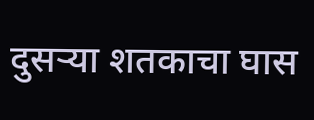दुसऱ्या शतकाचा घास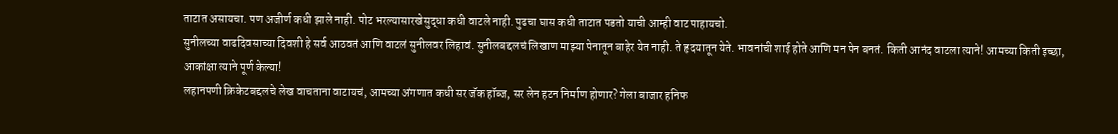ताटात असायचा. पण अजीर्ण कधी झाले नाही. पोट भरल्यासारखेसुद्धा कधी वाटले नाही. पुढचा घास कधी ताटात पडतो याची आम्ही वाट पाहायचो.
सुनीलच्या वाढदिवसाच्या दिवशी हे सर्व आठवतं आणि वाटलं सुनीलवर लिहावं. सुनीलबद्दलचं लिखाण माझ्या पेनातून बाहेर येत नाही. ते हृदयातून येते. भावनांची शाई होते आणि मन पेन बनतं. किती आनंद वाटला त्याने! आमच्या किती इच्छा, आकांक्षा त्याने पूर्ण केल्या!
लहानपणी क्रिकेटबद्दलचे लेख वाचताना वाटायचं, आमच्या अंगणात कधी सर जॅक हॉब्ज, सर लेन हटन निर्माण होणार? गेला बाजार हनिफ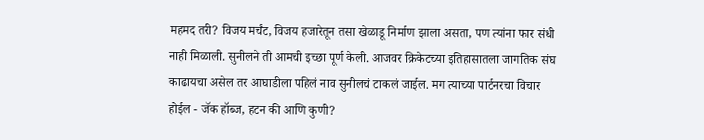महमद तरी? विजय मर्चंट, विजय हजारेतून तसा खेळाडू निर्माण झाला असता, पण त्यांना फार संधी नाही मिळाली. सुनीलने ती आमची इच्छा पूर्ण केली. आजवर क्रिकेटच्या इतिहासातला जागतिक संघ काढायचा असेल तर आघाडीला पहिलं नाव सुनीलचं टाकलं जाईल. मग त्याच्या पार्टनरचा विचार होईल - जॅक हॉब्ज, हटन की आणि कुणी?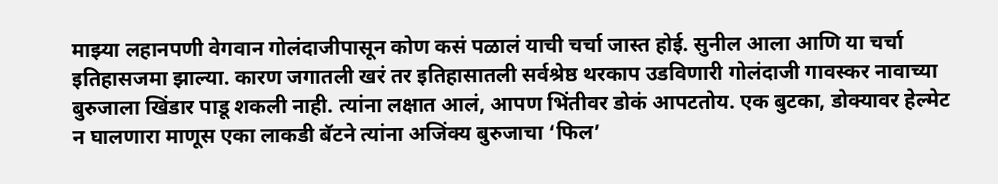माझ्या लहानपणी वेगवान गोलंदाजीपासून कोण कसं पळालं याची चर्चा जास्त होई. सुनील आला आणि या चर्चा इतिहासजमा झाल्या. कारण जगातली खरं तर इतिहासातली सर्वश्रेष्ठ थरकाप उडविणारी गोलंदाजी गावस्कर नावाच्या बुरुजाला खिंडार पाडू शकली नाही. त्यांना लक्षात आलं, आपण भिंतीवर डोकं आपटतोय. एक बुटका, डोक्यावर हेल्मेट न घालणारा माणूस एका लाकडी बॅटने त्यांना अजिंक्य बुरुजाचा ‘फिल’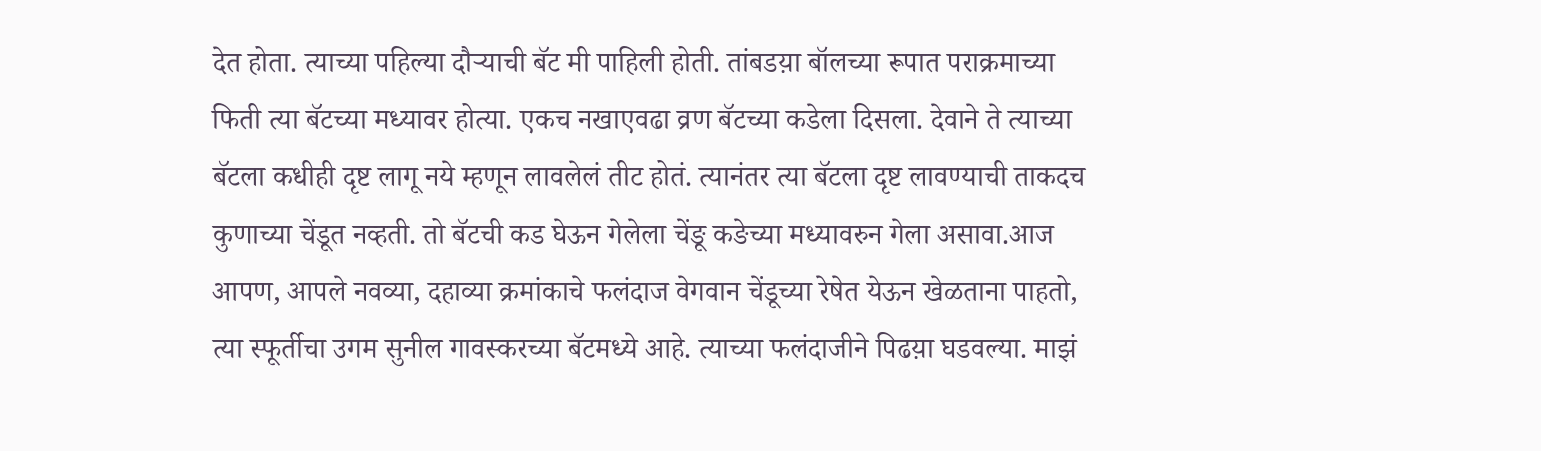देत होता. त्याच्या पहिल्या दौऱ्याची बॅट मी पाहिली होती. तांबडय़ा बॉलच्या रूपात पराक्रमाच्या फिती त्या बॅटच्या मध्यावर होत्या. एकच नखाएवढा व्रण बॅटच्या कडेला दिसला. देवाने ते त्याच्या बॅटला कधीही दृष्ट लागू नये म्हणून लावलेलं तीट होतं. त्यानंतर त्या बॅटला दृष्ट लावण्याची ताकदच कुणाच्या चेंडूत नव्हती. तो बॅटची कड घेऊन गेलेला चेंङू कङेच्या मध्यावरुन गेला असावा.आज आपण, आपले नवव्या, दहाव्या क्रमांकाचे फलंदाज वेगवान चेंडूच्या रेषेत येऊन खेळताना पाहतो, त्या स्फूर्तीचा उगम सुनील गावस्करच्या बॅटमध्ये आहे. त्याच्या फलंदाजीने पिढय़ा घडवल्या. माझं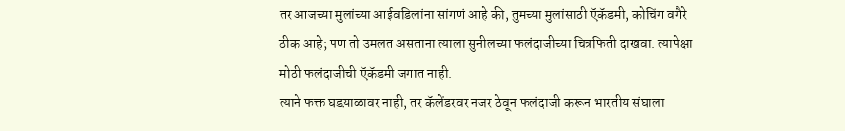तर आजच्या मुलांच्या आईवडिलांना सांगणं आहे की, तुमच्या मुलांसाठी ऍकॅडमी, कोचिंग वगैरे ठीक आहे; पण तो उमलत असताना त्याला सुनीलच्या फलंदाजीच्या चित्रफिती दाखवा. त्यापेक्षा मोठी फलंदाजीची ऍकॅडमी जगात नाही.
त्याने फक्त घडय़ाळावर नाही, तर कॅलेंडरवर नजर ठेवून फलंदाजी करून भारतीय संघाला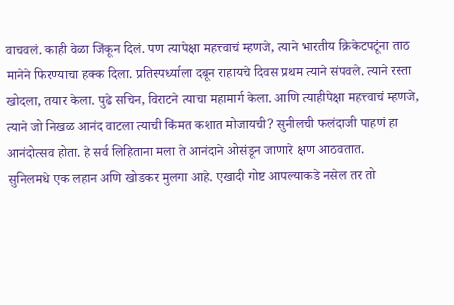वाचवलं. काही वेळा जिंकून दिलं. पण त्यापेक्षा महत्त्वाचं म्हणजे, त्याने भारतीय क्रिकेटपटूंना ताठ मानेने फिरण्याचा हक्क दिला. प्रतिस्पर्ध्याला दबून राहायचे दिवस प्रथम त्याने संपवले. त्याने रस्ता खोदला, तयार केला. पुढे सचिन, विराटने त्याचा महामार्ग केला. आणि त्याहीपेक्षा महत्त्वाचं म्हणजे, त्याने जो निखळ आनंद वाटला त्याची किंमत कशात मोजायची? सुनीलची फलंदाजी पाहणं हा आनंदोत्सव होता. हे सर्व लिहिताना मला ते आनंदाने ओसंडून जाणारे क्षण आठवतात.
सुनिलमधे एक लहान अणि खोडकर मुलगा आहे. एखादी गोष्ट आपल्याकडे नसेल तर तो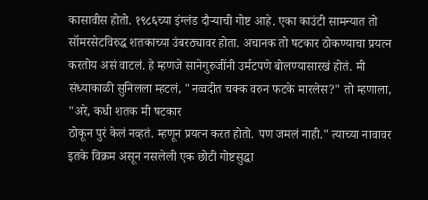कासावीस होतो. १९८६च्या इंग्लंड दौऱ्याची गोष्ट आहे. एका काउंटी सामन्यात तो सॉमरसेटविरुद्ध शतकाच्या उंबरठ्यावर होता. अचानक तो षटकार ठोकण्याचा प्रयत्न करतोय असं वाटलं. हे म्हणजे सानेगुरुजींनी उर्मटपणे बोलण्यासारखं होतं. मी संध्याकाळी सुनिलला म्हटलं, "नव्वदीत चक्क वरुन फटके मारलेस?" तो म्हणाला, "अरे, कधी शतक मी षटकार
ठोकून पुरं केलं नव्हतं. म्हणून प्रयत्न करत होतो. पण जमलं नाही." त्याच्या नावावर इतके विक्रम असून नसलेली एक छोटी गोष्टसुद्धा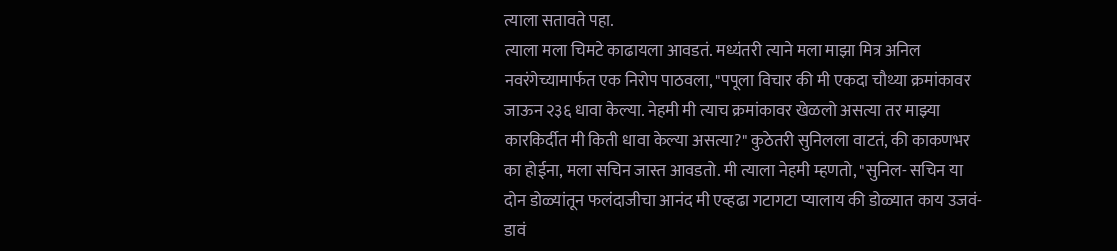त्याला सतावते पहा.
त्याला मला चिमटे काढायला आवडतं. मध्यंतरी त्याने मला माझा मित्र अनिल नवरंगेच्यामार्फत एक निरोप पाठवला, "पपूला विचार की मी एकदा चौथ्या क्रमांकावर जाऊन २३६ धावा केल्या. नेहमी मी त्याच क्रमांकावर खेळलो असत्या तर माझ्या कारकिर्दीत मी किती धावा केल्या असत्या?" कुठेतरी सुनिलला वाटतं, की काकणभर का होईना, मला सचिन जास्त आवडतो. मी त्याला नेहमी म्हणतो, "सुनिल- सचिन या दोन डोळ्यांतून फलंदाजीचा आनंद मी एव्हढा गटागटा प्यालाय की डोळ्यात काय उजवं-डावं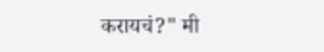करायचं?" मी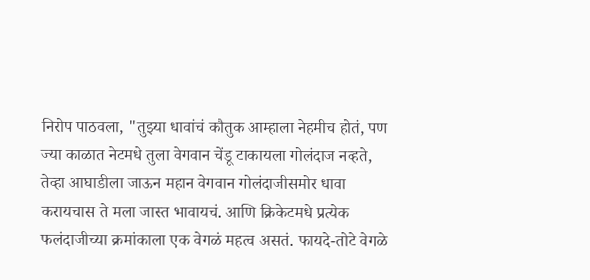निरोप पाठवला, "तुझ्या धावांचं कौतुक आम्हाला नेहमीच होतं, पण ज्या काळात नेटमधे तुला वेगवान चेंडू टाकायला गोलंदाज नव्हते, तेव्हा आघाडीला जाऊन महान वेगवान गोलंदाजीसमोर धावा करायचास ते मला जास्त भावायचं. आणि क्रिकेटमधे प्रत्येक फलंदाजीच्या क्रमांकाला एक वेगळं महत्व असतं. फायदे-तोटे वेगळे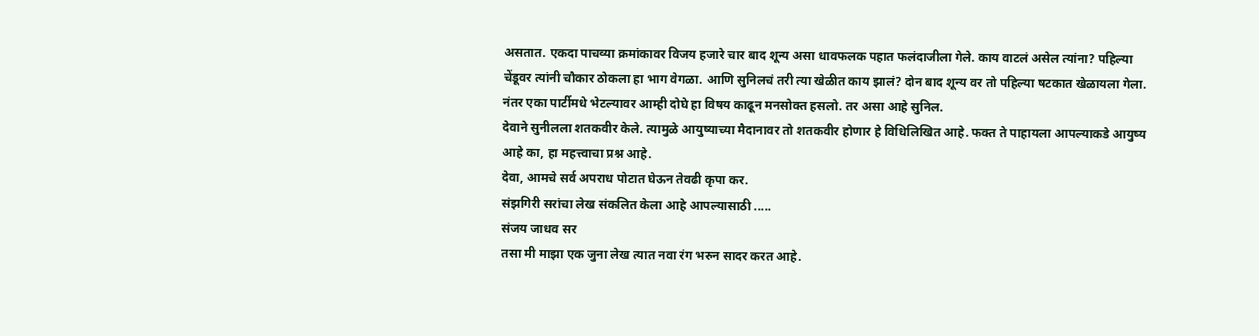असतात. एकदा पाचव्या क्रमांकावर विजय हजारे चार बाद शून्य असा धावफलक पहात फलंदाजीला गेले. काय वाटलं असेल त्यांना? पहिल्या चेंडूवर त्यांनी चौकार ठोकला हा भाग वेगळा. आणि सुनिलचं तरी त्या खेळीत काय झालं? दोन बाद शून्य वर तो पहिल्या षटकात खेळायला गेला. नंतर एका पार्टीमधे भेटल्यावर आम्ही दोघे हा विषय काढून मनसोक्त हसलो. तर असा आहे सुनिल.
देवाने सुनीलला शतकवीर केले. त्यामुळे आयुष्याच्या मैदानावर तो शतकवीर होणार हे विधिलिखित आहे. फक्त ते पाहायला आपल्याकडे आयुष्य आहे का, हा महत्त्वाचा प्रश्न आहे.
देवा, आमचे सर्व अपराध पोटात घेऊन तेवढी कृपा कर.
संझगिरी सरांचा लेख संकलित केला आहे आपल्यासाठी .....
संजय जाधव सर
तसा मी माझा एक जुना लेख त्यात नवा रंग भरुन सादर करत आहे.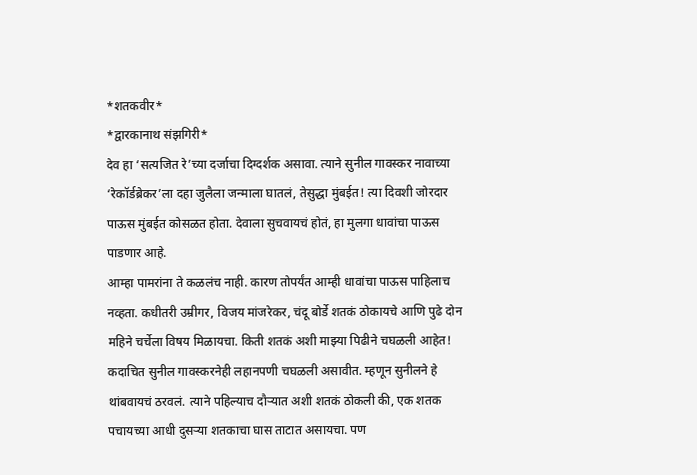*शतकवीर*
*द्वारकानाथ संझगिरी*
देव हा ‘सत्यजित रे’च्या दर्जाचा दिग्दर्शक असावा. त्याने सुनील गावस्कर नावाच्या ‘रेकॉर्डब्रेकर’ला दहा जुलैला जन्माला घातलं, तेसुद्धा मुंबईत! त्या दिवशी जोरदार पाऊस मुंबईत कोसळत होता. देवाला सुचवायचं होतं, हा मुलगा धावांचा पाऊस पाडणार आहे.
आम्हा पामरांना ते कळलंच नाही. कारण तोपर्यंत आम्ही धावांचा पाऊस पाहिलाच नव्हता. कधीतरी उम्रीगर, विजय मांजरेकर, चंदू बोर्डे शतकं ठोकायचे आणि पुढे दोन महिने चर्चेला विषय मिळायचा. किती शतकं अशी माझ्या पिढीने चघळली आहेत! कदाचित सुनील गावस्करनेही लहानपणी चघळली असावीत. म्हणून सुनीलने हे थांबवायचं ठरवलं. त्याने पहिल्याच दौऱ्यात अशी शतकं ठोकली की, एक शतक पचायच्या आधी दुसऱ्या शतकाचा घास ताटात असायचा. पण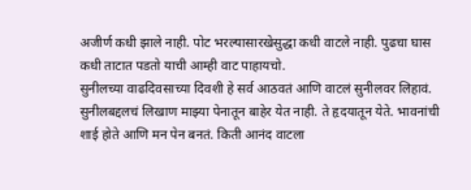अजीर्ण कधी झाले नाही. पोट भरल्यासारखेसुद्धा कधी वाटले नाही. पुढचा घास कधी ताटात पडतो याची आम्ही वाट पाहायचो.
सुनीलच्या वाढदिवसाच्या दिवशी हे सर्व आठवतं आणि वाटलं सुनीलवर लिहावं. सुनीलबद्दलचं लिखाण माझ्या पेनातून बाहेर येत नाही. ते हृदयातून येते. भावनांची शाई होते आणि मन पेन बनतं. किती आनंद वाटला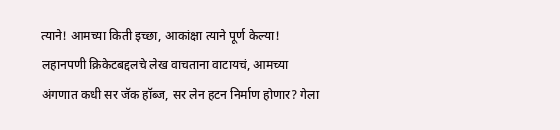त्याने! आमच्या किती इच्छा, आकांक्षा त्याने पूर्ण केल्या!
लहानपणी क्रिकेटबद्दलचे लेख वाचताना वाटायचं, आमच्या अंगणात कधी सर जॅक हॉब्ज, सर लेन हटन निर्माण होणार? गेला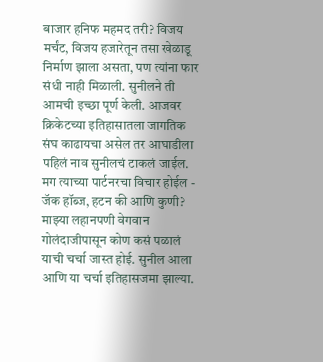बाजार हनिफ महमद तरी? विजय मर्चंट, विजय हजारेतून तसा खेळाडू निर्माण झाला असता, पण त्यांना फार संधी नाही मिळाली. सुनीलने ती आमची इच्छा पूर्ण केली. आजवर क्रिकेटच्या इतिहासातला जागतिक संघ काढायचा असेल तर आघाडीला पहिलं नाव सुनीलचं टाकलं जाईल. मग त्याच्या पार्टनरचा विचार होईल - जॅक हॉब्ज, हटन की आणि कुणी?
माझ्या लहानपणी वेगवान गोलंदाजीपासून कोण कसं पळालं याची चर्चा जास्त होई. सुनील आला आणि या चर्चा इतिहासजमा झाल्या.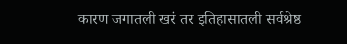कारण जगातली खरं तर इतिहासातली सर्वश्रेष्ठ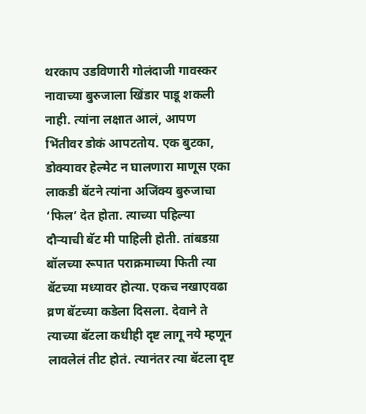थरकाप उडविणारी गोलंदाजी गावस्कर नावाच्या बुरुजाला खिंडार पाडू शकली नाही. त्यांना लक्षात आलं, आपण भिंतीवर डोकं आपटतोय. एक बुटका, डोक्यावर हेल्मेट न घालणारा माणूस एका लाकडी बॅटने त्यांना अजिंक्य बुरुजाचा ‘फिल’ देत होता. त्याच्या पहिल्या दौऱ्याची बॅट मी पाहिली होती. तांबडय़ा बॉलच्या रूपात पराक्रमाच्या फिती त्या बॅटच्या मध्यावर होत्या. एकच नखाएवढा व्रण बॅटच्या कडेला दिसला. देवाने ते त्याच्या बॅटला कधीही दृष्ट लागू नये म्हणून लावलेलं तीट होतं. त्यानंतर त्या बॅटला दृष्ट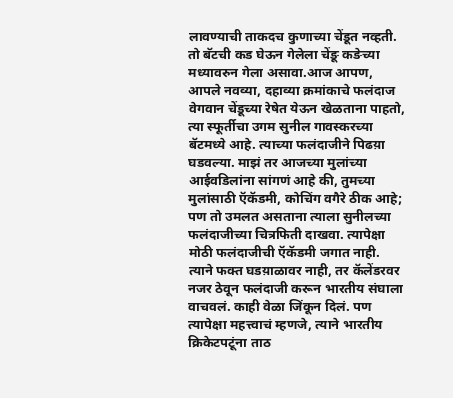लावण्याची ताकदच कुणाच्या चेंडूत नव्हती. तो बॅटची कड घेऊन गेलेला चेंङू कङेच्या मध्यावरुन गेला असावा.आज आपण, आपले नवव्या, दहाव्या क्रमांकाचे फलंदाज वेगवान चेंडूच्या रेषेत येऊन खेळताना पाहतो, त्या स्फूर्तीचा उगम सुनील गावस्करच्या बॅटमध्ये आहे. त्याच्या फलंदाजीने पिढय़ा घडवल्या. माझं तर आजच्या मुलांच्या आईवडिलांना सांगणं आहे की, तुमच्या मुलांसाठी ऍकॅडमी, कोचिंग वगैरे ठीक आहे; पण तो उमलत असताना त्याला सुनीलच्या फलंदाजीच्या चित्रफिती दाखवा. त्यापेक्षा मोठी फलंदाजीची ऍकॅडमी जगात नाही.
त्याने फक्त घडय़ाळावर नाही, तर कॅलेंडरवर नजर ठेवून फलंदाजी करून भारतीय संघाला वाचवलं. काही वेळा जिंकून दिलं. पण त्यापेक्षा महत्त्वाचं म्हणजे, त्याने भारतीय क्रिकेटपटूंना ताठ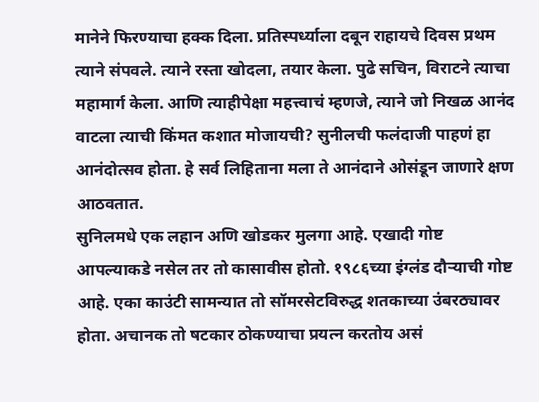मानेने फिरण्याचा हक्क दिला. प्रतिस्पर्ध्याला दबून राहायचे दिवस प्रथम त्याने संपवले. त्याने रस्ता खोदला, तयार केला. पुढे सचिन, विराटने त्याचा महामार्ग केला. आणि त्याहीपेक्षा महत्त्वाचं म्हणजे, त्याने जो निखळ आनंद वाटला त्याची किंमत कशात मोजायची? सुनीलची फलंदाजी पाहणं हा आनंदोत्सव होता. हे सर्व लिहिताना मला ते आनंदाने ओसंडून जाणारे क्षण आठवतात.
सुनिलमधे एक लहान अणि खोडकर मुलगा आहे. एखादी गोष्ट आपल्याकडे नसेल तर तो कासावीस होतो. १९८६च्या इंग्लंड दौऱ्याची गोष्ट आहे. एका काउंटी सामन्यात तो सॉमरसेटविरुद्ध शतकाच्या उंबरठ्यावर होता. अचानक तो षटकार ठोकण्याचा प्रयत्न करतोय असं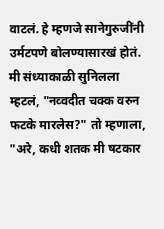वाटलं. हे म्हणजे सानेगुरुजींनी उर्मटपणे बोलण्यासारखं होतं. मी संध्याकाळी सुनिलला म्हटलं, "नव्वदीत चक्क वरुन फटके मारलेस?" तो म्हणाला, "अरे, कधी शतक मी षटकार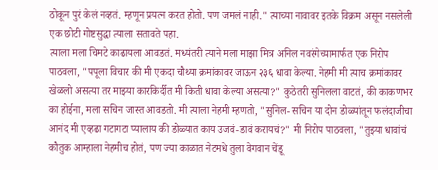ठोकून पुरं केलं नव्हतं. म्हणून प्रयत्न करत होतो. पण जमलं नाही." त्याच्या नावावर इतके विक्रम असून नसलेली एक छोटी गोष्टसुद्धा त्याला सतावते पहा.
त्याला मला चिमटे काढायला आवडतं. मध्यंतरी त्याने मला माझा मित्र अनिल नवरंगेच्यामार्फत एक निरोप पाठवला, "पपूला विचार की मी एकदा चौथ्या क्रमांकावर जाऊन २३६ धावा केल्या. नेहमी मी त्याच क्रमांकावर खेळलो असत्या तर माझ्या कारकिर्दीत मी किती धावा केल्या असत्या?" कुठेतरी सुनिलला वाटतं, की काकणभर का होईना, मला सचिन जास्त आवडतो. मी त्याला नेहमी म्हणतो, "सुनिल- सचिन या दोन डोळ्यांतून फलंदाजीचा आनंद मी एव्हढा गटागटा प्यालाय की डोळ्यात काय उजवं-डावं करायचं?" मी निरोप पाठवला, "तुझ्या धावांचं कौतुक आम्हाला नेहमीच होतं, पण ज्या काळात नेटमधे तुला वेगवान चेंडू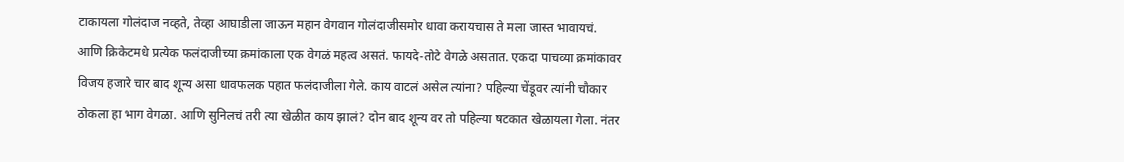टाकायला गोलंदाज नव्हते, तेव्हा आघाडीला जाऊन महान वेगवान गोलंदाजीसमोर धावा करायचास ते मला जास्त भावायचं. आणि क्रिकेटमधे प्रत्येक फलंदाजीच्या क्रमांकाला एक वेगळं महत्व असतं. फायदे-तोटे वेगळे असतात. एकदा पाचव्या क्रमांकावर विजय हजारे चार बाद शून्य असा धावफलक पहात फलंदाजीला गेले. काय वाटलं असेल त्यांना? पहिल्या चेंडूवर त्यांनी चौकार ठोकला हा भाग वेगळा. आणि सुनिलचं तरी त्या खेळीत काय झालं? दोन बाद शून्य वर तो पहिल्या षटकात खेळायला गेला. नंतर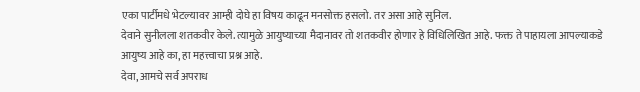एका पार्टीमधे भेटल्यावर आम्ही दोघे हा विषय काढून मनसोक्त हसलो. तर असा आहे सुनिल.
देवाने सुनीलला शतकवीर केले. त्यामुळे आयुष्याच्या मैदानावर तो शतकवीर होणार हे विधिलिखित आहे. फक्त ते पाहायला आपल्याकडे आयुष्य आहे का, हा महत्त्वाचा प्रश्न आहे.
देवा, आमचे सर्व अपराध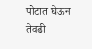पोटात घेऊन तेवढी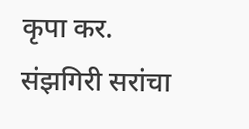कृपा कर.
संझगिरी सरांचा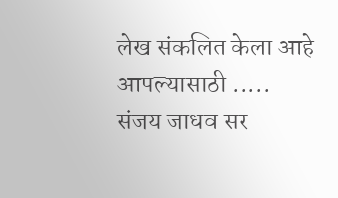लेख संकलित केला आहे आपल्यासाठी .....
संजय जाधव सर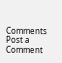Comments
Post a Comment